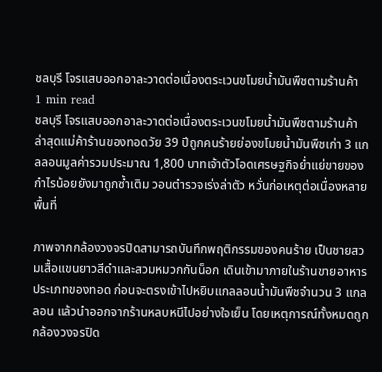ชลบุรี โจรแสบออกอาละวาดต่อเนื่องตระเวนขโมยน้ำมันพืชตามร้านค้า
1 min read
ชลบุรี โจรแสบออกอาละวาดต่อเนื่องตระเวนขโมยน้ำมันพืชตามร้านค้า ล่าสุดแม่ค้าร้านของทอดวัย 39 ปีถูกคนร้ายย่องขโมยน้ำมันพืชเก่า 3 แกลลอนมูลค่ารวมประมาณ 1,800 บาทเจ้าตัวโอดเศรษฐกิจย่ำแย่ขายของกำไรน้อยยังมาถูกซ้ำเติม วอนตำรวจเร่งล่าตัว หวั่นก่อเหตุต่อเนื่องหลายพื้นที่

ภาพจากกล้องวงจรปิดสามารถบันทึกพฤติกรรมของคนร้าย เป็นชายสวมเสื้อแขนยาวสีดำและสวมหมวกกันน็อก เดินเข้ามาภายในร้านขายอาหารประเภทของทอด ก่อนจะตรงเข้าไปหยิบแกลลอนน้ำมันพืชจำนวน 3 แกลลอน แล้วนำออกจากร้านหลบหนีไปอย่างใจเย็น โดยเหตุการณ์ทั้งหมดถูกกล้องวงจรปิด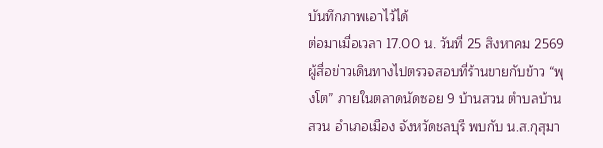บันทึกภาพเอาไว้ได้
ต่อมาเมื่อเวลา 17.00 น. วันที่ 25 สิงหาคม 2569 ผู้สื่อข่าวเดินทางไปตรวจสอบที่ร้านขายกับข้าว “พุงโต” ภายในตลาดนัดซอย 9 บ้านสวน ตำบลบ้านสวน อำเภอเมือง จังหวัดชลบุรี พบกับ น.ส.กุสุมา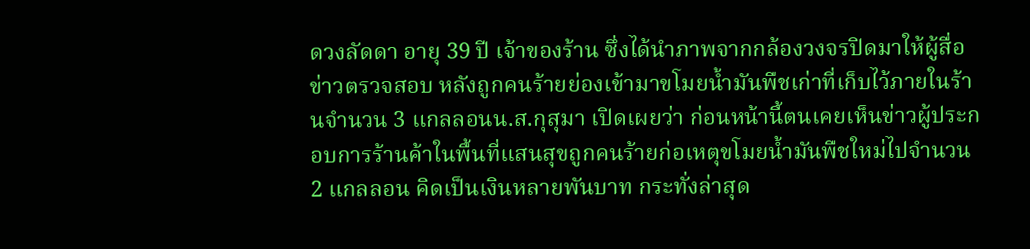ดวงลัดดา อายุ 39 ปี เจ้าของร้าน ซึ่งได้นำภาพจากกล้องวงจรปิดมาให้ผู้สื่อข่าวตรวจสอบ หลังถูกคนร้ายย่องเข้ามาขโมยน้ำมันพืชเก่าที่เก็บไว้ภายในร้านจำนวน 3 แกลลอนน.ส.กุสุมา เปิดเผยว่า ก่อนหน้านี้ตนเคยเห็นข่าวผู้ประกอบการร้านค้าในพื้นที่แสนสุขถูกคนร้ายก่อเหตุขโมยน้ำมันพืชใหม่ไปจำนวน 2 แกลลอน คิดเป็นเงินหลายพันบาท กระทั่งล่าสุด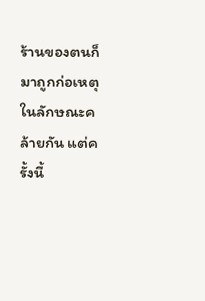ร้านของตนก็มาถูกก่อเหตุในลักษณะคล้ายกัน แต่ครั้งนี้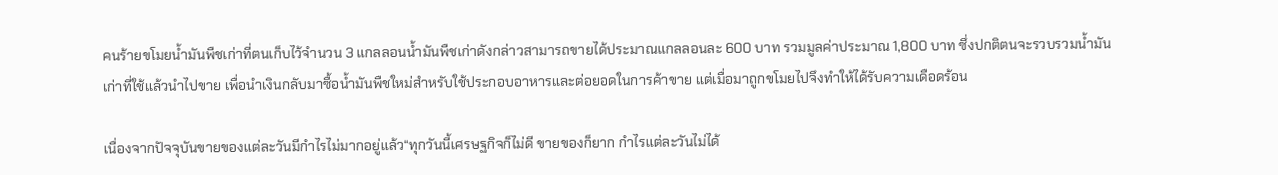คนร้ายขโมยน้ำมันพืชเก่าที่ตนเก็บไว้จำนวน 3 แกลลอนน้ำมันพืชเก่าดังกล่าวสามารถขายได้ประมาณแกลลอนละ 600 บาท รวมมูลค่าประมาณ 1,800 บาท ซึ่งปกติตนจะรวบรวมน้ำมันเก่าที่ใช้แล้วนำไปขาย เพื่อนำเงินกลับมาซื้อน้ำมันพืชใหม่สำหรับใช้ประกอบอาหารและต่อยอดในการค้าขาย แต่เมื่อมาถูกขโมยไปจึงทำให้ได้รับความเดือดร้อน

เนื่องจากปัจจุบันขายของแต่ละวันมีกำไรไม่มากอยู่แล้ว“ทุกวันนี้เศรษฐกิจก็ไม่ดี ขายของก็ยาก กำไรแต่ละวันไม่ได้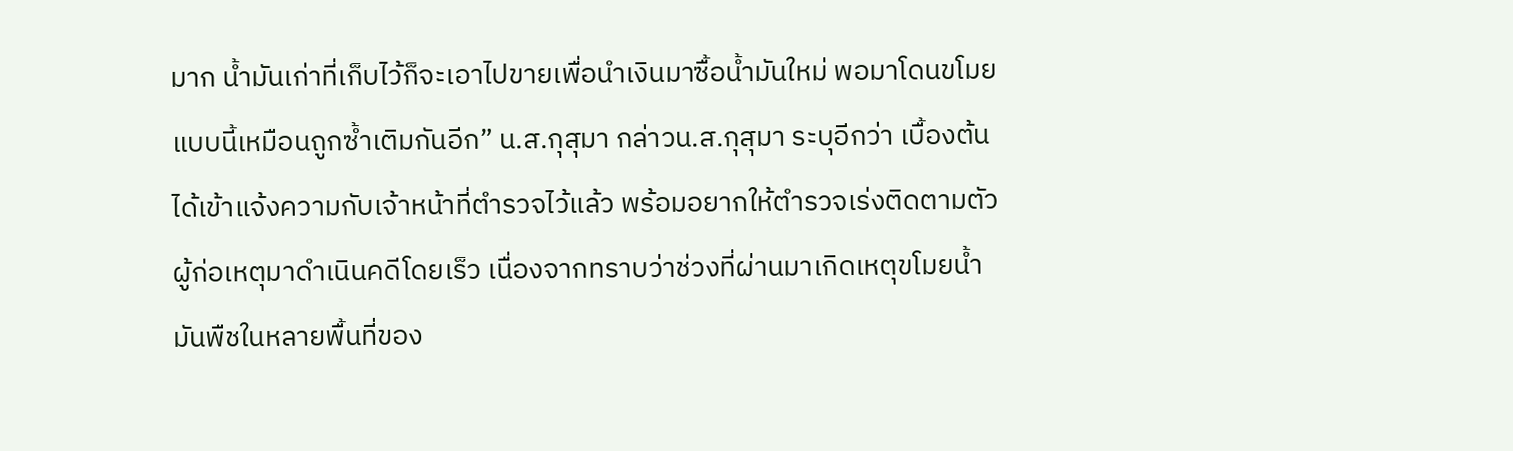มาก น้ำมันเก่าที่เก็บไว้ก็จะเอาไปขายเพื่อนำเงินมาซื้อน้ำมันใหม่ พอมาโดนขโมยแบบนี้เหมือนถูกซ้ำเติมกันอีก” น.ส.กุสุมา กล่าวน.ส.กุสุมา ระบุอีกว่า เบื้องต้นได้เข้าแจ้งความกับเจ้าหน้าที่ตำรวจไว้แล้ว พร้อมอยากให้ตำรวจเร่งติดตามตัวผู้ก่อเหตุมาดำเนินคดีโดยเร็ว เนื่องจากทราบว่าช่วงที่ผ่านมาเกิดเหตุขโมยน้ำมันพืชในหลายพื้นที่ของ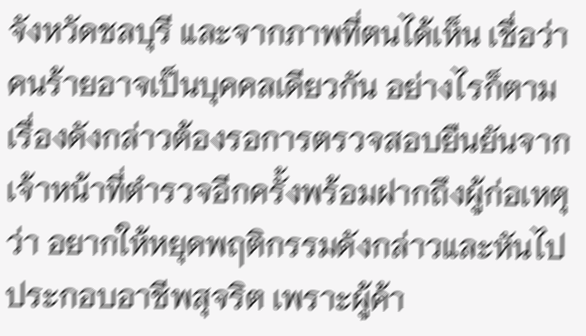จังหวัดชลบุรี และจากภาพที่ตนได้เห็น เชื่อว่าคนร้ายอาจเป็นบุคคลเดียวกัน อย่างไรก็ตาม เรื่องดังกล่าวต้องรอการตรวจสอบยืนยันจากเจ้าหน้าที่ตำรวจอีกครั้งพร้อมฝากถึงผู้ก่อเหตุว่า อยากให้หยุดพฤติกรรมดังกล่าวและหันไปประกอบอาชีพสุจริต เพราะผู้ค้า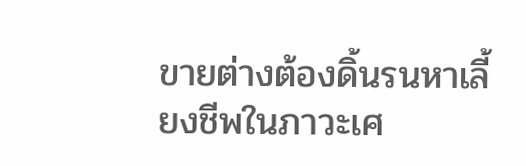ขายต่างต้องดิ้นรนหาเลี้ยงชีพในภาวะเศ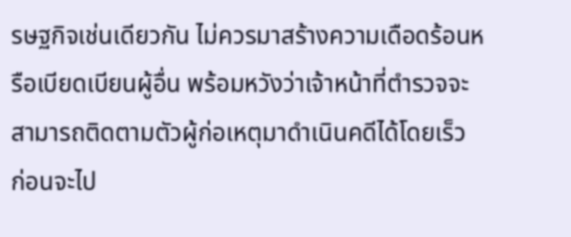รษฐกิจเช่นเดียวกัน ไม่ควรมาสร้างความเดือดร้อนหรือเบียดเบียนผู้อื่น พร้อมหวังว่าเจ้าหน้าที่ตำรวจจะสามารถติดตามตัวผู้ก่อเหตุมาดำเนินคดีได้โดยเร็ว ก่อนจะไป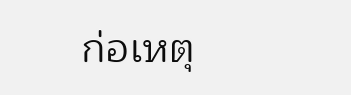ก่อเหตุ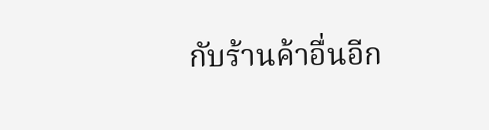กับร้านค้าอื่นอีก